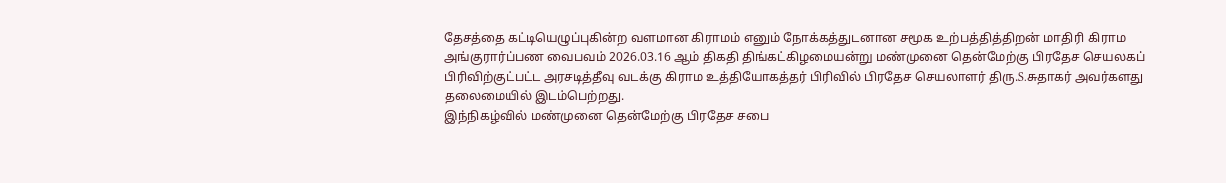தேசத்தை கட்டியெழுப்புகின்ற வளமான கிராமம் எனும் நோக்கத்துடனான சமூக உற்பத்தித்திறன் மாதிரி கிராம அங்குரார்ப்பண வைபவம் 2026.03.16 ஆம் திகதி திங்கட்கிழமையன்று மண்முனை தென்மேற்கு பிரதேச செயலகப் பிரிவிற்குட்பட்ட அரசடித்தீவு வடக்கு கிராம உத்தியோகத்தர் பிரிவில் பிரதேச செயலாளர் திரு.S.சுதாகர் அவர்களது தலைமையில் இடம்பெற்றது.
இந்நிகழ்வில் மண்முனை தென்மேற்கு பிரதேச சபை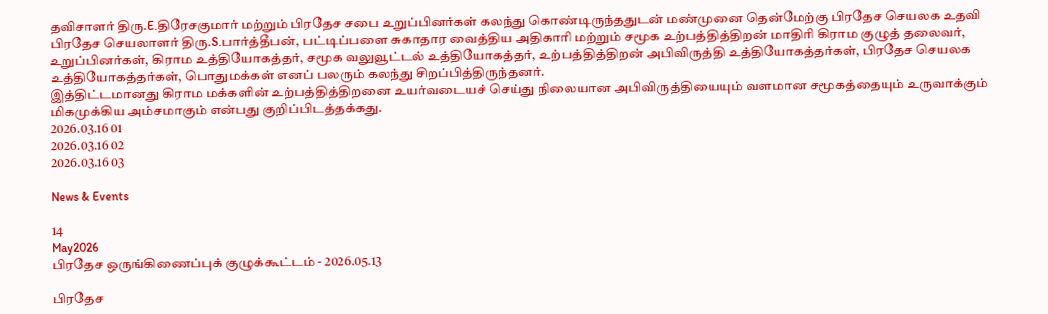தவிசாளர் திரு.E.திரேசகுமார் மற்றும் பிரதேச சபை உறுப்பினர்கள் கலந்து கொண்டிருந்ததுடன் மண்முனை தென்மேற்கு பிரதேச செயலக உதவி பிரதேச செயலாளர் திரு.S.பார்த்தீபன், பட்டிப்பளை சுகாதார வைத்திய அதிகாரி மற்றும் சமூக உற்பத்தித்திறன் மாதிரி கிராம குழுத் தலைவர், உறுப்பினர்கள், கிராம உத்தியோகத்தர், சமூக வலுவூட்டல் உத்தியோகத்தர், உற்பத்தித்திறன் அபிவிருத்தி உத்தியோகத்தர்கள், பிரதேச செயலக உத்தியோகத்தர்கள், பொதுமக்கள் எனப் பலரும் கலந்து சிறப்பித்திருந்தனர்.
இத்திட்டமானது கிராம மக்களின் உற்பத்தித்திறனை உயர்வடையச் செய்து நிலையான அபிவிருத்தியையும் வளமான சமூகத்தையும் உருவாக்கும் மிகமுக்கிய அம்சமாகும் என்பது குறிப்பிடத்தக்கது.
2026.03.16 01
2026.03.16 02
2026.03.16 03

News & Events

14
May2026
பிரதேச ஒருங்கிணைப்புக் குழுக்கூட்டம் - 2026.05.13

பிரதேச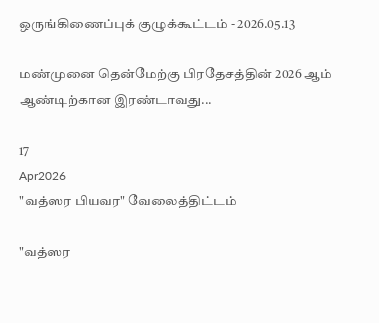ஒருங்கிணைப்புக் குழுக்கூட்டம் - 2026.05.13

மண்முனை தென்மேற்கு பிரதேசத்தின் 2026 ஆம் ஆண்டிற்கான இரண்டாவது...

17
Apr2026
"வத்ஸர பியவர" வேலைத்திட்டம்

"வத்ஸர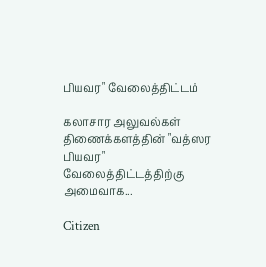பியவர" வேலைத்திட்டம்

கலாசார அலுவல்கள் திணைக்களத்தின் "வத்ஸர பியவர" வேலைத்திட்டத்திற்கு அமைவாக...

Citizen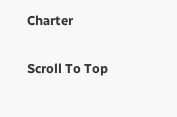Charter

Scroll To Top